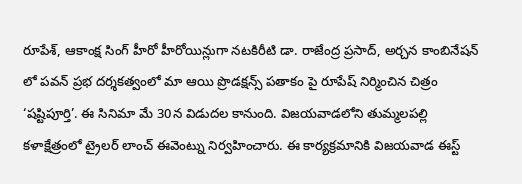రూపేశ్, ఆకాంక్ష సింగ్ హీరో హీరోయిన్లుగా నటకిరీటి డా. రాజేంద్ర ప్రసాద్, అర్చన కాంబినేషన్ లో పవన్ ప్రభ దర్శకత్వంలో మా ఆయి ప్రొడక్షన్స్ పతాకం పై రూపేష్ నిర్మించిన చిత్రం ‘షష్టిపూర్తి’. ఈ సినిమా మే 30న విడుదల కానుంది. విజయవాడలోని తుమ్మలపల్లి కళాక్షేత్రంలో ట్రైలర్ లాంచ్ ఈవెంట్ను నిర్వహించారు. ఈ కార్యక్రమానికి విజయవాడ ఈస్ట్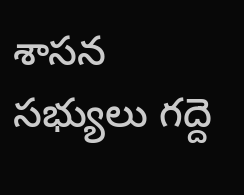శాసన సభ్యులు గద్దె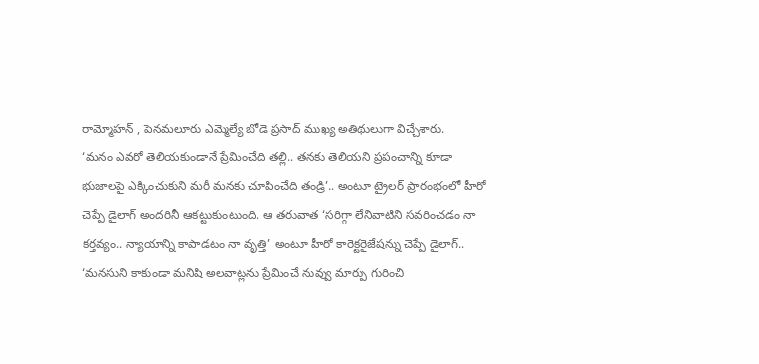రామ్మోహన్ , పెనమలూరు ఎమ్మెల్యే బోడె ప్రసాద్ ముఖ్య అతిథులుగా విచ్చేశారు.
‘మనం ఎవరో తెలియకుండానే ప్రేమించేది తల్లి.. తనకు తెలియని ప్రపంచాన్ని కూడా భుజాలపై ఎక్కించుకుని మరీ మనకు చూపించేది తండ్రి’.. అంటూ ట్రైలర్ ప్రారంభంలో హీరో చెప్పే డైలాగ్ అందరినీ ఆకట్టుకుంటుంది. ఆ తరువాత ‘సరిగ్గా లేనివాటిని సవరించడం నా కర్తవ్యం.. న్యాయాన్ని కాపాడటం నా వృత్తి’ అంటూ హీరో కారెక్టరైజేషన్ను చెప్పే డైలాగ్.. ‘మనసుని కాకుండా మనిషి అలవాట్లను ప్రేమించే నువ్వు మార్పు గురించి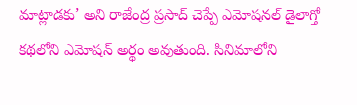మాట్లాడకు’ అని రాజేంద్ర ప్రసాద్ చెప్పే ఎమోషనల్ డైలాగ్తో కథలోని ఎమోషన్ అర్థం అవుతుంది. సినిమాలోని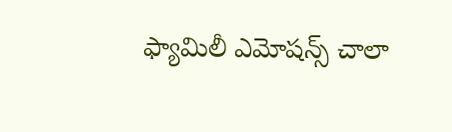ఫ్యామిలీ ఎమోషన్స్ చాలా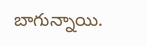బాగున్నాయి.